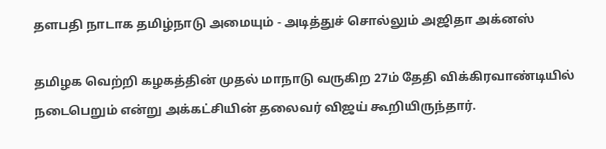தளபதி நாடாக தமிழ்நாடு அமையும் - அடித்துச் சொல்லும் அஜிதா அக்னஸ்

தமிழக வெற்றி கழகத்தின் முதல் மாநாடு வருகிற 27ம் தேதி விக்கிரவாண்டியில் நடைபெறும் என்று அக்கட்சியின் தலைவர் விஜய் கூறியிருந்தார்.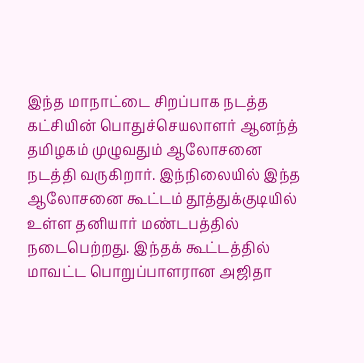இந்த மாநாட்டை சிறப்பாக நடத்த கட்சியின் பொதுச்செயலாளர் ஆனந்த் தமிழகம் முழுவதும் ஆலோசனை நடத்தி வருகிறார். இந்நிலையில் இந்த ஆலோசனை கூட்டம் தூத்துக்குடியில் உள்ள தனியார் மண்டபத்தில் நடைபெற்றது. இந்தக் கூட்டத்தில் மாவட்ட பொறுப்பாளரான அஜிதா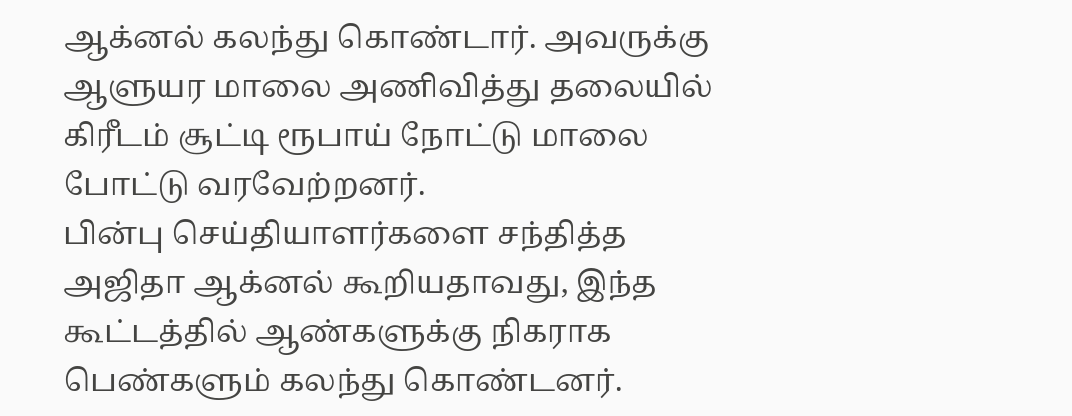ஆக்னல் கலந்து கொண்டார். அவருக்கு ஆளுயர மாலை அணிவித்து தலையில் கிரீடம் சூட்டி ரூபாய் நோட்டு மாலை போட்டு வரவேற்றனர்.
பின்பு செய்தியாளர்களை சந்தித்த அஜிதா ஆக்னல் கூறியதாவது, இந்த கூட்டத்தில் ஆண்களுக்கு நிகராக பெண்களும் கலந்து கொண்டனர்.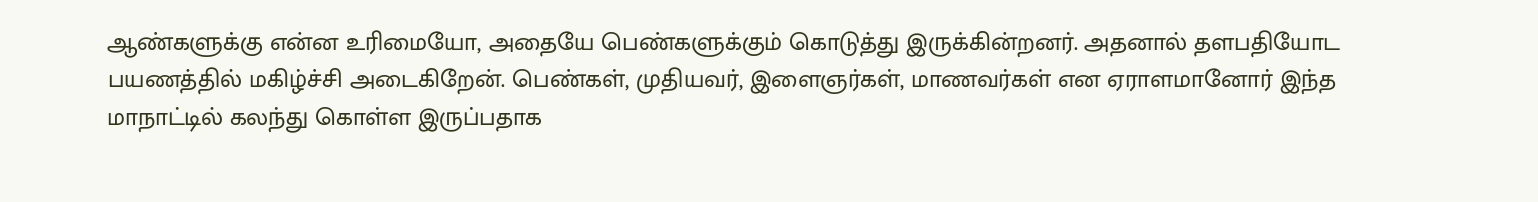ஆண்களுக்கு என்ன உரிமையோ, அதையே பெண்களுக்கும் கொடுத்து இருக்கின்றனர். அதனால் தளபதியோட பயணத்தில் மகிழ்ச்சி அடைகிறேன். பெண்கள், முதியவர், இளைஞர்கள், மாணவர்கள் என ஏராளமானோர் இந்த மாநாட்டில் கலந்து கொள்ள இருப்பதாக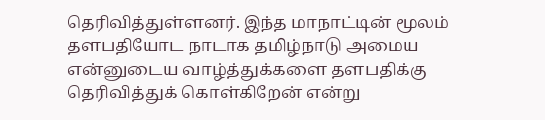தெரிவித்துள்ளனர். இந்த மாநாட்டின் மூலம் தளபதியோட நாடாக தமிழ்நாடு அமைய என்னுடைய வாழ்த்துக்களை தளபதிக்கு தெரிவித்துக் கொள்கிறேன் என்று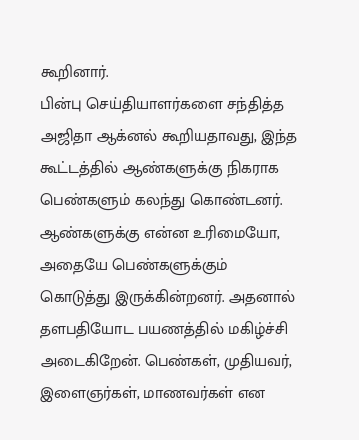கூறினார்.
பின்பு செய்தியாளர்களை சந்தித்த அஜிதா ஆக்னல் கூறியதாவது, இந்த கூட்டத்தில் ஆண்களுக்கு நிகராக பெண்களும் கலந்து கொண்டனர். ஆண்களுக்கு என்ன உரிமையோ, அதையே பெண்களுக்கும் கொடுத்து இருக்கின்றனர். அதனால் தளபதியோட பயணத்தில் மகிழ்ச்சி அடைகிறேன். பெண்கள், முதியவர், இளைஞர்கள், மாணவர்கள் என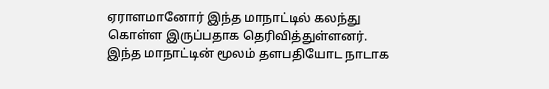ஏராளமானோர் இந்த மாநாட்டில் கலந்து கொள்ள இருப்பதாக தெரிவித்துள்ளனர். இந்த மாநாட்டின் மூலம் தளபதியோட நாடாக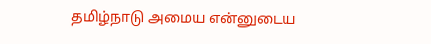தமிழ்நாடு அமைய என்னுடைய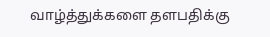வாழ்த்துக்களை தளபதிக்கு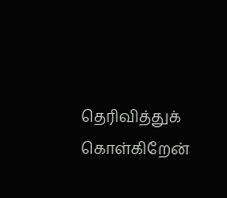தெரிவித்துக் கொள்கிறேன்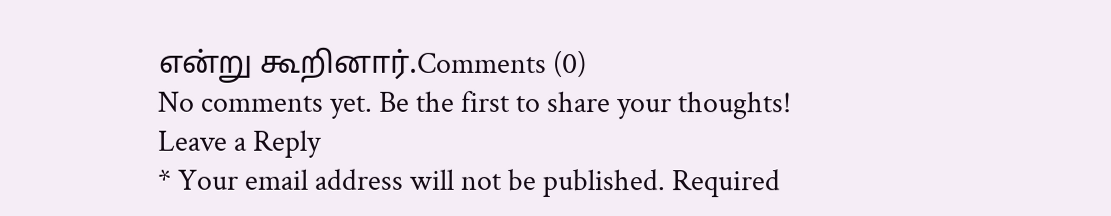என்று கூறினார்.Comments (0)
No comments yet. Be the first to share your thoughts!
Leave a Reply
* Your email address will not be published. Required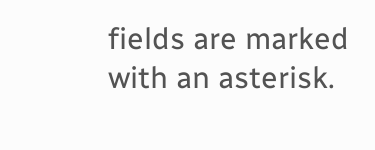fields are marked with an asterisk.